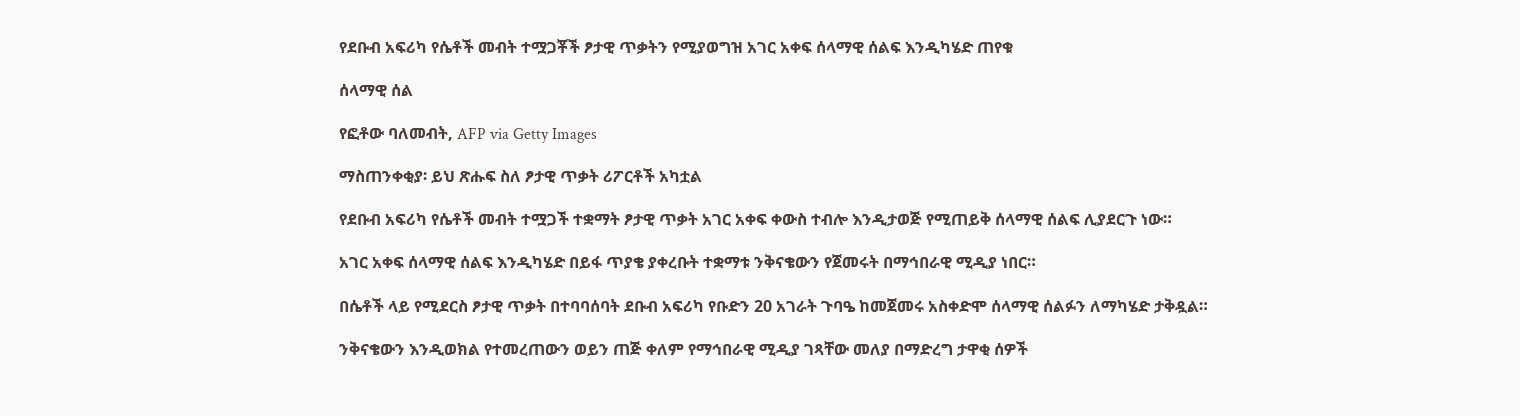የደቡብ አፍሪካ የሴቶች መብት ተሟጋቾች ፆታዊ ጥቃትን የሚያወግዝ አገር አቀፍ ሰላማዊ ሰልፍ እንዲካሄድ ጠየቁ

ሰላማዊ ሰል

የፎቶው ባለመብት, AFP via Getty Images

ማስጠንቀቂያ፡ ይህ ጽሑፍ ስለ ፆታዊ ጥቃት ሪፖርቶች አካቷል

የደቡብ አፍሪካ የሴቶች መብት ተሟጋች ተቋማት ፆታዊ ጥቃት አገር አቀፍ ቀውስ ተብሎ እንዲታወጅ የሚጠይቅ ሰላማዊ ሰልፍ ሊያደርጉ ነው።

አገር አቀፍ ሰላማዊ ሰልፍ እንዲካሄድ በይፋ ጥያቄ ያቀረቡት ተቋማቱ ንቅናቄውን የጀመሩት በማኅበራዊ ሚዲያ ነበር።

በሴቶች ላይ የሚደርስ ፆታዊ ጥቃት በተባባሰባት ደቡብ አፍሪካ የቡድን 20 አገራት ጉባዔ ከመጀመሩ አስቀድሞ ሰላማዊ ሰልፉን ለማካሄድ ታቅዷል።

ንቅናቄውን እንዲወክል የተመረጠውን ወይን ጠጅ ቀለም የማኅበራዊ ሚዲያ ገጻቸው መለያ በማድረግ ታዋቂ ሰዎች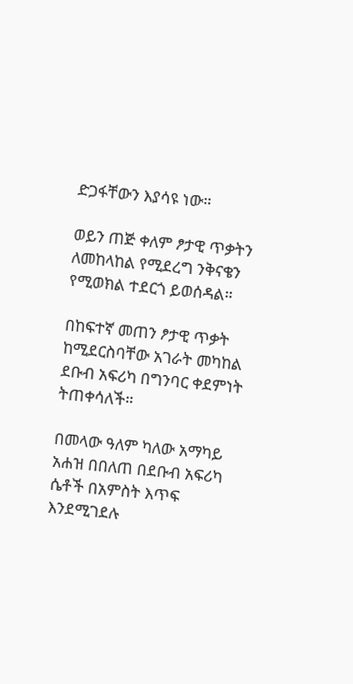ድጋፋቸውን እያሳዩ ነው።

ወይን ጠጅ ቀለም ፆታዊ ጥቃትን ለመከላከል የሚደረግ ንቅናቄን የሚወክል ተደርጎ ይወሰዳል።

በከፍተኛ መጠን ፆታዊ ጥቃት ከሚደርስባቸው አገራት መካከል ደቡብ አፍሪካ በግንባር ቀደምነት ትጠቀሳለች።

በመላው ዓለም ካለው አማካይ አሐዝ በበለጠ በደቡብ አፍሪካ ሴቶች በአምስት እጥፍ እንደሚገደሉ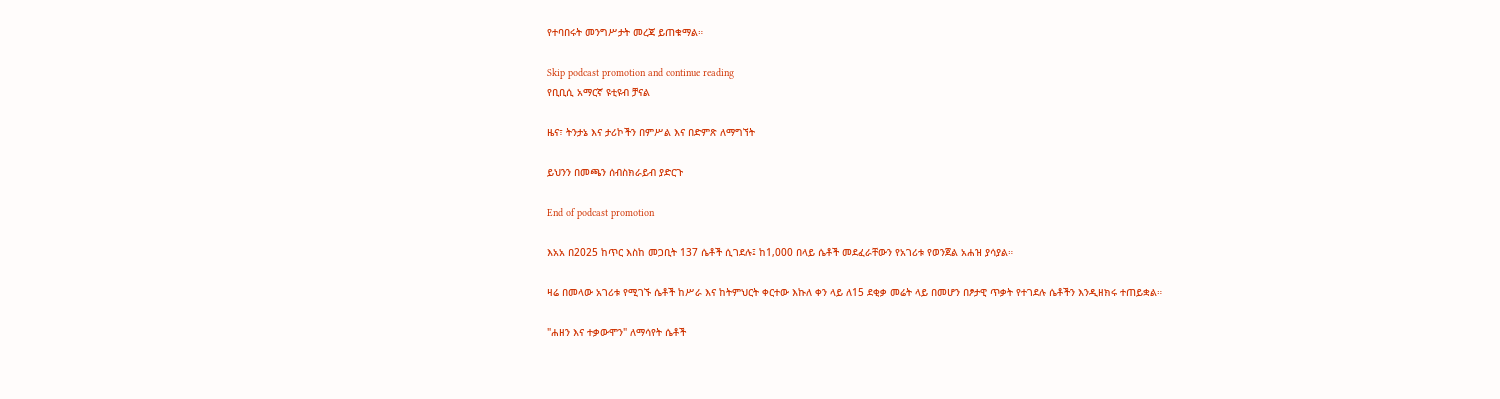የተባበሩት መንግሥታት መረጃ ይጠቁማል።

Skip podcast promotion and continue reading
የቢቢሲ አማርኛ ዩቲዩብ ቻናል

ዜና፣ ትንታኔ እና ታሪኮችን በምሥል እና በድምጽ ለማግኘት

ይህንን በመጫን ሰብስክራይብ ያድርጉ

End of podcast promotion

እአአ በ2025 ከጥር እስከ መጋቢት 137 ሴቶች ሲገደሉ፤ ከ1,000 በላይ ሴቶች መደፈራቸውን የአገሪቱ የወንጀል አሐዝ ያሳያል።

ዛሬ በመላው አገሪቱ የሚገኙ ሴቶች ከሥራ እና ከትምህርት ቀርተው እኩለ ቀን ላይ ለ15 ደቂቃ መሬት ላይ በመሆን በፆታዊ ጥቃት የተገደሉ ሴቶችን እንዲዘክሩ ተጠይቋል።

"ሐዘን እና ተቃውሞን" ለማሳየት ሴቶች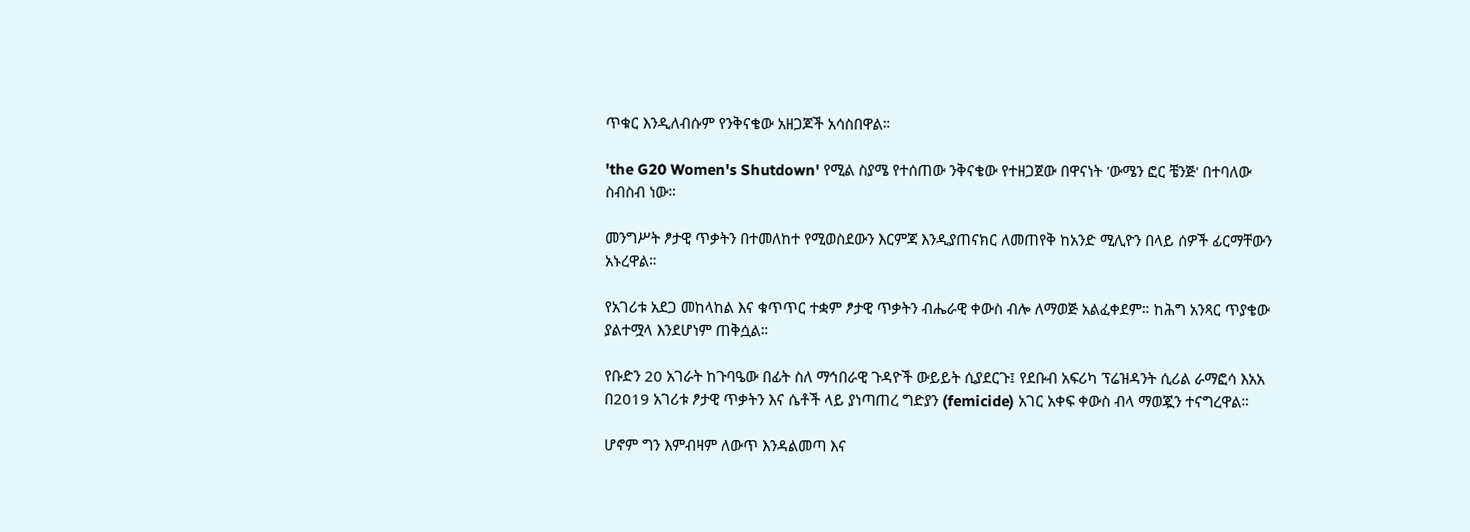ጥቁር እንዲለብሱም የንቅናቄው አዘጋጆች አሳስበዋል።

'the G20 Women's Shutdown' የሚል ስያሜ የተሰጠው ንቅናቄው የተዘጋጀው በዋናነት 'ውሜን ፎር ቼንጅ' በተባለው ስብስብ ነው።

መንግሥት ፆታዊ ጥቃትን በተመለከተ የሚወስደውን እርምጃ እንዲያጠናክር ለመጠየቅ ከአንድ ሚሊዮን በላይ ሰዎች ፊርማቸውን አኑረዋል።

የአገሪቱ አደጋ መከላከል እና ቁጥጥር ተቋም ፆታዊ ጥቃትን ብሔራዊ ቀውስ ብሎ ለማወጅ አልፈቀደም። ከሕግ አንጻር ጥያቄው ያልተሟላ እንደሆነም ጠቅሷል።

የቡድን 20 አገራት ከጉባዔው በፊት ስለ ማኅበራዊ ጉዳዮች ውይይት ሲያደርጉ፤ የደቡብ አፍሪካ ፕሬዝዳንት ሲሪል ራማፎሳ እአአ በ2019 አገሪቱ ፆታዊ ጥቃትን እና ሴቶች ላይ ያነጣጠረ ግድያን (femicide) አገር አቀፍ ቀውስ ብላ ማወጇን ተናግረዋል።

ሆኖም ግን እምብዛም ለውጥ እንዳልመጣ እና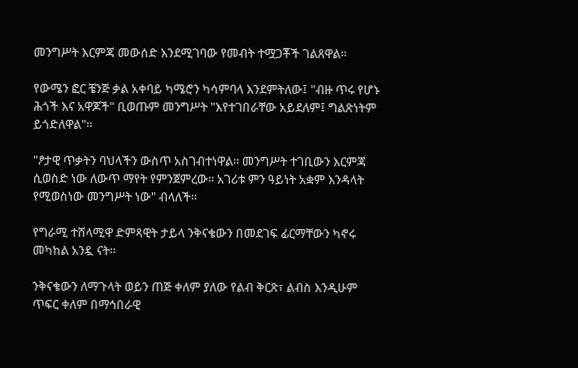መንግሥት እርምጃ መውሰድ እንደሚገባው የመብት ተሟጋቾች ገልጸዋል።

የውሜን ፎር ቼንጅ ቃል አቀባይ ካሜሮን ካሳምባላ እንደምትለው፤ "ብዙ ጥሩ የሆኑ ሕጎች እና አዋጆች" ቢወጡም መንግሥት "እየተገበራቸው አይደለም፤ ግልጽነትም ይጎድለዋል"።

"ፆታዊ ጥቃትን ባህላችን ውስጥ አስገብተነዋል። መንግሥት ተገቢውን እርምጃ ሲወስድ ነው ለውጥ ማየት የምንጀምረው። አገሪቱ ምን ዓይነት አቋም እንዳላት የሚወስነው መንግሥት ነው" ብላለች።

የግራሚ ተሸላሚዋ ድምጻዊት ታይላ ንቅናቄውን በመደገፍ ፊርማቸውን ካኖሩ መካከል አንዷ ናት።

ንቅናቄውን ለማጉላት ወይን ጠጅ ቀለም ያለው የልብ ቅርጽ፣ ልብስ እንዲሁም ጥፍር ቀለም በማኅበራዊ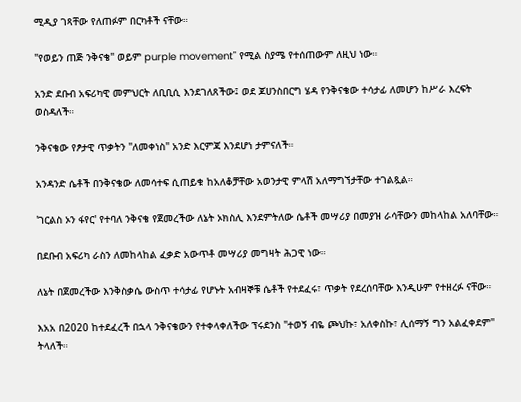ሚዲያ ገጻቸው የለጠፉም በርካቶች ናቸው።

"የወይን ጠጅ ንቅናቄ" ወይም purple movement" የሚል ስያሜ የተሰጠውም ለዚህ ነው።

አንድ ደቡብ አፍሪካዊ መምህርት ለቢቢሲ እንደገለጸችው፤ ወደ ጆሀንስበርግ ሄዳ የንቅናቄው ተሳታፊ ለመሆን ከሥራ እረፍት ወስዳለች።

ንቅናቄው የፆታዊ ጥቃትን "ለመቀነስ" አንድ እርምጃ እንደሆነ ታምናለች።

አንዳንድ ሴቶች በንቅናቄው ለመሳተፍ ሲጠይቁ ከአለቆቻቸው አወንታዊ ምላሽ አለማግኘታቸው ተገልጿል።

'ገርልስ ኦን ፋየር' የተባለ ንቅናቄ የጀመረችው ለኔት ኦክስሊ እንደምትለው ሴቶች መሣሪያ በመያዝ ራሳቸውን መከላከል አለባቸው።

በደቡብ አፍሪካ ራስን ለመከላከል ፈቃድ አውጥቶ መሣሪያ መግዛት ሕጋዊ ነው።

ለኔት በጀመረችው እንቅስቃሴ ውስጥ ተሳታፊ የሆኑት አብዛኞቹ ሴቶች የተደፈሩ፣ ጥቃት የደረሰባቸው እንዲሁም የተዘረፉ ናቸው።

እአአ በ2020 ከተደፈረች በኋላ ንቅናቄውን የተቀላቀለችው ፕሩደንስ "ተወኝ ብዬ ጮህኩ፣ አለቀስኩ፣ ሊሰማኝ ግን አልፈቀደም" ትላለች።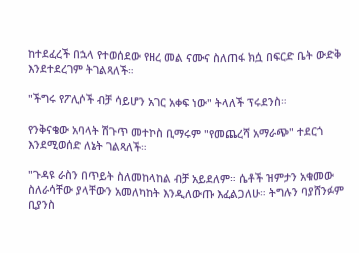ከተደፈረች በኋላ የተወሰደው የዘረ መል ናሙና ስለጠፋ ክሷ በፍርድ ቤት ውድቅ እንደተደረገም ትገልጻለች።

"ችግሩ የፖሊሶች ብቻ ሳይሆን አገር አቀፍ ነው" ትላለች ፕሩደንስ።

የንቅናቄው አባላት ሽጉጥ መተኮስ ቢማሩም "የመጨረሻ አማራጭ" ተደርጎ እንደሚወሰድ ለኔት ገልጻለች።

"ጉዳዩ ራስን በጥይት ስለመከላከል ብቻ አይደለም። ሴቶች ዝምታን አቁመው ስለራሳቸው ያላቸውን አመለካከት እንዲለውጡ እፈልጋለሁ። ትግሉን ባያሸንፉም ቢያንስ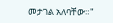መታገል አለባቸው።"